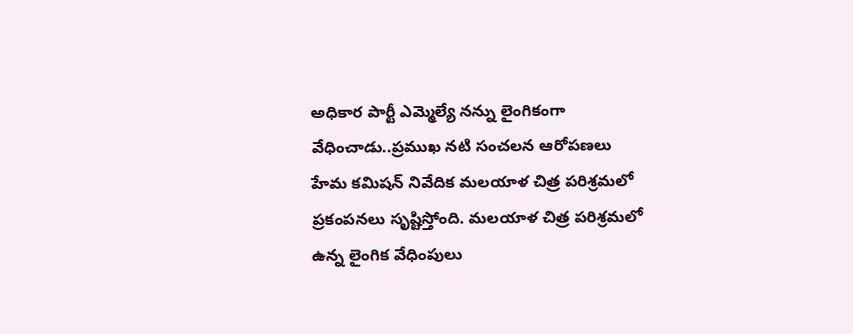అధికార పార్టీ ఎమ్మెల్యే నన్ను లైంగికంగా వేధించాడు..ప్రముఖ నటి సంచలన ఆరోపణలు
హేమ కమిషన్ నివేదిక మలయాళ చిత్ర పరిశ్రమలో ప్రకంపనలు సృష్టిస్తోంది. మలయాళ చిత్ర పరిశ్రమలో ఉన్న లైంగిక వేధింపులు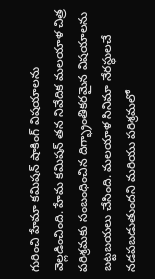గురించి హేమా కమిషన్ షాకింగ్ విషయాలను వెల్లడించింది. హేమ కమిషన్ తన నివేదిక మలయాళ చిత్ర పరిశ్రమకు సంబంధించిన దిగ్భ్రాంతికరమైన విషయాలను బట్టబయలు చేసింది. మలయాళ సినిమా నేరస్థులచే నడపబడుతుందని మరియు పరిశ్రమలో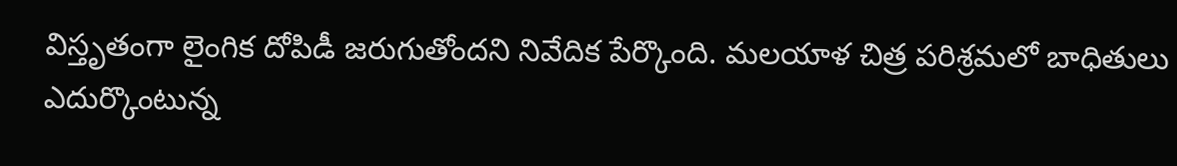విస్తృతంగా లైంగిక దోపిడీ జరుగుతోందని నివేదిక పేర్కొంది. మలయాళ చిత్ర పరిశ్రమలో బాధితులు ఎదుర్కొంటున్న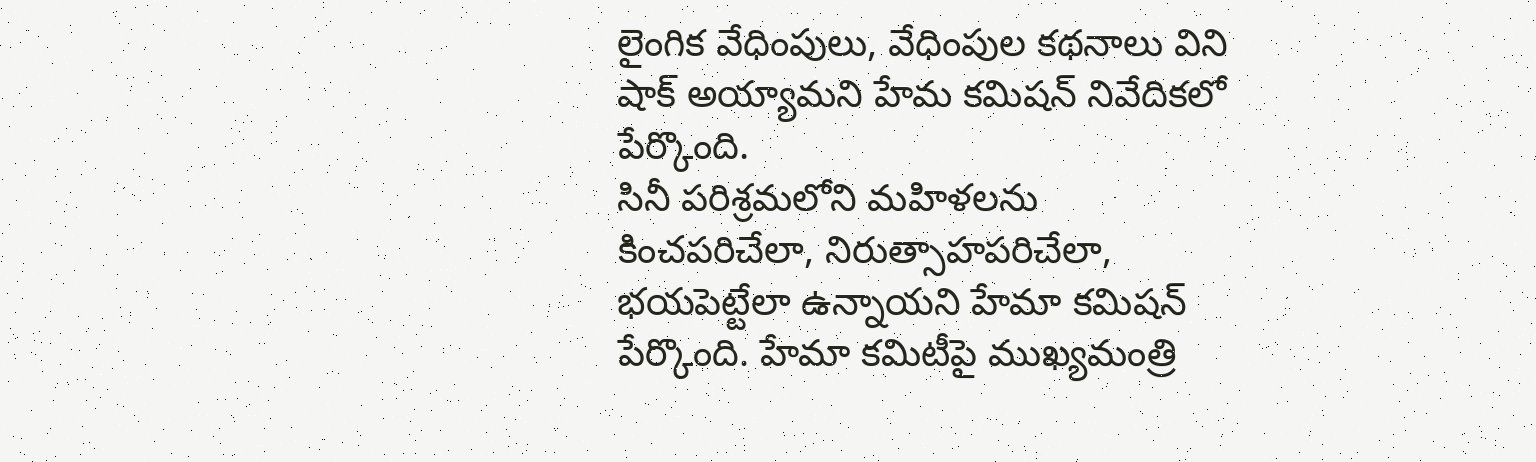లైంగిక వేధింపులు, వేధింపుల కథనాలు విని షాక్ అయ్యామని హేమ కమిషన్ నివేదికలో పేర్కొంది.
సినీ పరిశ్రమలోని మహిళలను కించపరిచేలా, నిరుత్సాహపరిచేలా, భయపెట్టేలా ఉన్నాయని హేమా కమిషన్ పేర్కొంది. హేమా కమిటీపై ముఖ్యమంత్రి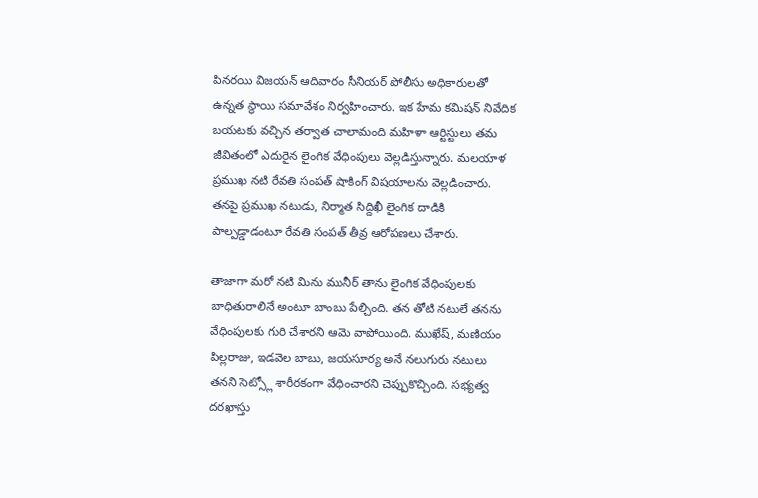పినరయి విజయన్ ఆదివారం సీనియర్ పోలీసు అధికారులతో ఉన్నత స్థాయి సమావేశం నిర్వహించారు. ఇక హేమ కమిషన్ నివేదిక బయటకు వచ్చిన తర్వాత చాలామంది మహిళా ఆర్టిస్టులు తమ జీవితంలో ఎదురైన లైంగిక వేధింపులు వెల్లడిస్తున్నారు. మలయాళ ప్రముఖ నటి రేవతి సంపత్ షాకింగ్ విషయాలను వెల్లడించారు. తనపై ప్రముఖ నటుడు, నిర్మాత సిద్దిఖీ లైంగిక దాడికి పాల్పడ్డాడంటూ రేవతి సంపత్ తీవ్ర ఆరోపణలు చేశారు.

తాజాగా మరో నటి మిను మునీర్ తాను లైంగిక వేధింపులకు బాధితురాలినే అంటూ బాంబు పేల్చింది. తన తోటి నటులే తనను వేధింపులకు గురి చేశారని ఆమె వాపోయింది. ముఖేష్, మణియం పిల్లరాజు, ఇడవెల బాబు, జయసూర్య అనే నలుగురు నటులు తనని సెట్స్లో శారీరకంగా వేధించారని చెప్పుకొచ్చింది. సభ్యత్వ దరఖాస్తు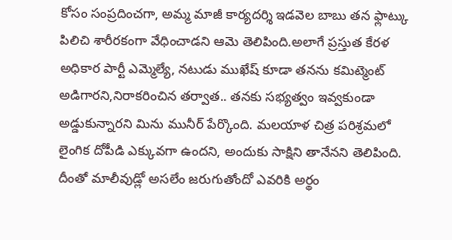కోసం సంప్రదించగా, అమ్మ మాజీ కార్యదర్శి ఇడవెల బాబు తన ఫ్లాట్కు పిలిచి శారీరకంగా వేధించాడని ఆమె తెలిపింది.అలాగే ప్రస్తుత కేరళ అధికార పార్టీ ఎమ్మెల్యే, నటుడు ముఖేష్ కూడా తనను కమిట్మెంట్ అడిగారని,నిరాకరించిన తర్వాత.. తనకు సభ్యత్వం ఇవ్వకుండా అడ్డుకున్నారని మిను మునీర్ పేర్కొంది. మలయాళ చిత్ర పరిశ్రమలో లైంగిక దోపీడి ఎక్కువగా ఉందని, అందుకు సాక్షిని తానేనని తెలిపింది. దీంతో మాలీవుడ్లో అసలేం జరుగుతోందో ఎవరికి అర్థం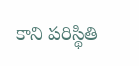కాని పరిస్థితి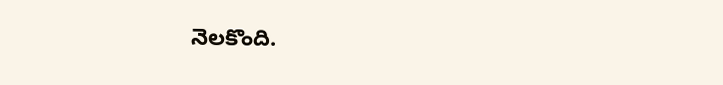నెలకొంది.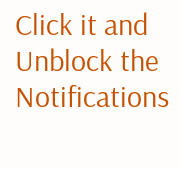Click it and Unblock the Notifications